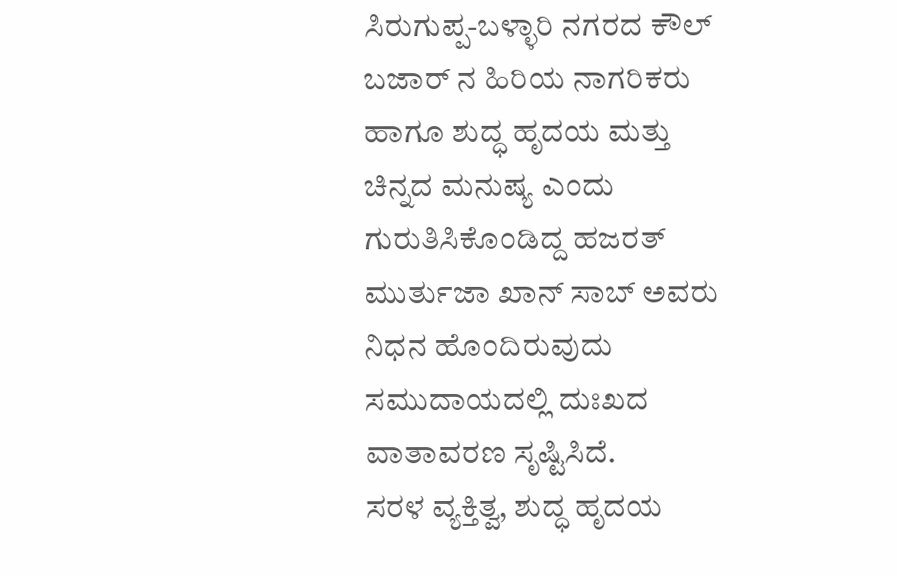ಸಿರುಗುಪ್ಪ-ಬಳ್ಳಾರಿ ನಗರದ ಕೌಲ್ ಬಜಾರ್ ನ ಹಿರಿಯ ನಾಗರಿಕರು ಹಾಗೂ ಶುದ್ಧ ಹೃದಯ ಮತ್ತು ಚಿನ್ನದ ಮನುಷ್ಯ ಎಂದು ಗುರುತಿಸಿಕೊಂಡಿದ್ದ ಹಜರತ್ ಮುರ್ತುಜಾ ಖಾನ್ ಸಾಬ್ ಅವರು ನಿಧನ ಹೊಂದಿರುವುದು ಸಮುದಾಯದಲ್ಲಿ ದುಃಖದ ವಾತಾವರಣ ಸೃಷ್ಟಿಸಿದೆ.
ಸರಳ ವ್ಯಕ್ತಿತ್ವ, ಶುದ್ಧ ಹೃದಯ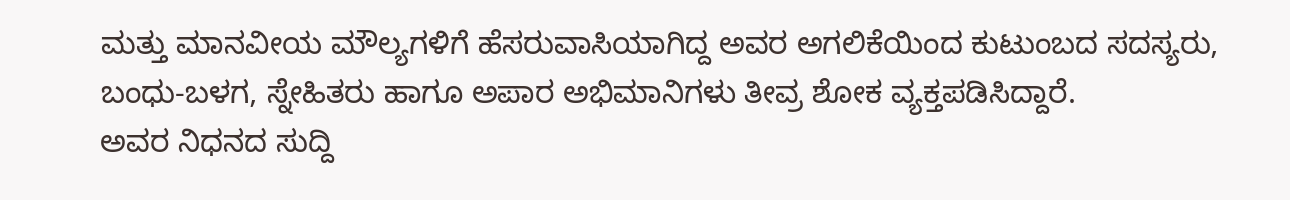ಮತ್ತು ಮಾನವೀಯ ಮೌಲ್ಯಗಳಿಗೆ ಹೆಸರುವಾಸಿಯಾಗಿದ್ದ ಅವರ ಅಗಲಿಕೆಯಿಂದ ಕುಟುಂಬದ ಸದಸ್ಯರು, ಬಂಧು-ಬಳಗ, ಸ್ನೇಹಿತರು ಹಾಗೂ ಅಪಾರ ಅಭಿಮಾನಿಗಳು ತೀವ್ರ ಶೋಕ ವ್ಯಕ್ತಪಡಿಸಿದ್ದಾರೆ.
ಅವರ ನಿಧನದ ಸುದ್ದಿ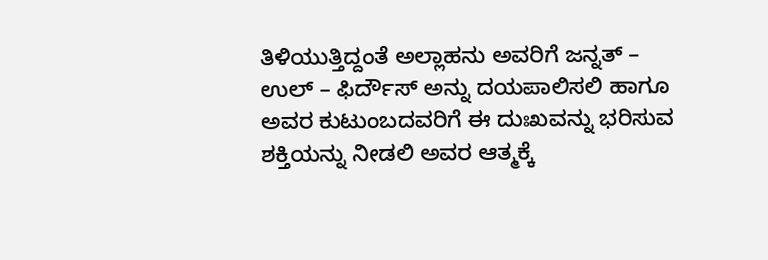ತಿಳಿಯುತ್ತಿದ್ದಂತೆ ಅಲ್ಲಾಹನು ಅವರಿಗೆ ಜನ್ನತ್ – ಉಲ್ – ಫಿರ್ದೌಸ್ ಅನ್ನು ದಯಪಾಲಿಸಲಿ ಹಾಗೂ ಅವರ ಕುಟುಂಬದವರಿಗೆ ಈ ದುಃಖವನ್ನು ಭರಿಸುವ ಶಕ್ತಿಯನ್ನು ನೀಡಲಿ ಅವರ ಆತ್ಮಕ್ಕೆ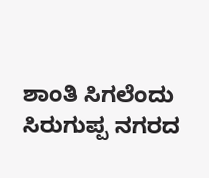ಶಾಂತಿ ಸಿಗಲೆಂದು ಸಿರುಗುಪ್ಪ ನಗರದ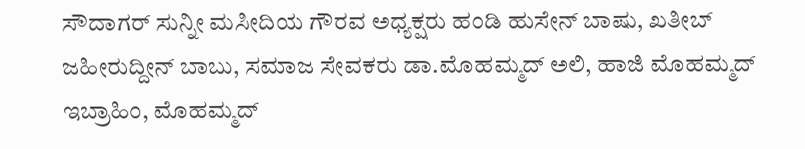ಸೌದಾಗರ್ ಸುನ್ನೀ ಮಸೀದಿಯ ಗೌರವ ಅಧ್ಯಕ್ಷರು ಹಂಡಿ ಹುಸೇನ್ ಬಾಷು, ಖತೀಬ್ ಜಹೀರುದ್ದೀನ್ ಬಾಬು, ಸಮಾಜ ಸೇವಕರು ಡಾ.ಮೊಹಮ್ಮದ್ ಅಲಿ, ಹಾಜಿ ಮೊಹಮ್ಮದ್ ಇಬ್ರಾಹಿಂ, ಮೊಹಮ್ಮದ್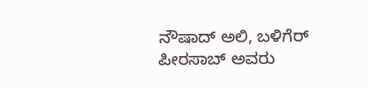ನೌಷಾದ್ ಅಲಿ, ಬಳಿಗೆರ್ ಪೀರಸಾಬ್ ಅವರು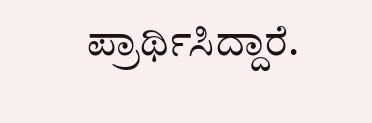ಪ್ರಾರ್ಥಿಸಿದ್ದಾರೆ.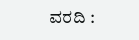ವರದಿ :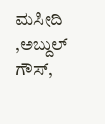ಮಸೀದಿ ,ಅಬ್ದುಲ್ ಗೌಸ್,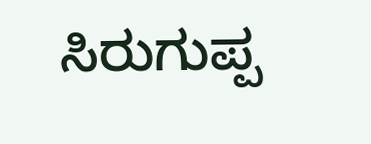ಸಿರುಗುಪ್ಪ